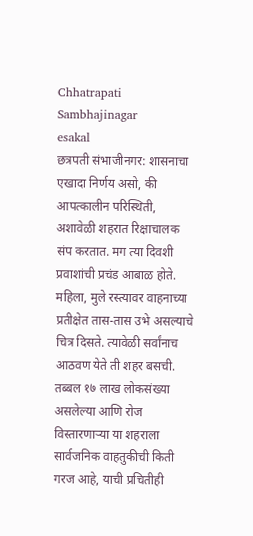Chhatrapati Sambhajinagar
esakal
छत्रपती संभाजीनगर: शासनाचा एखादा निर्णय असो, की आपत्कालीन परिस्थिती, अशावेळी शहरात रिक्षाचालक संप करतात. मग त्या दिवशी प्रवाशांची प्रचंड आबाळ होते. महिला, मुले रस्त्यावर वाहनाच्या प्रतीक्षेत तास-तास उभे असल्याचे चित्र दिसते. त्यावेळी सर्वांनाच आठवण येते ती शहर बसची. तब्बल १७ लाख लोकसंख्या असलेल्या आणि रोज विस्तारणाऱ्या या शहराला सार्वजनिक वाहतुकीची किती गरज आहे, याची प्रचितीही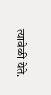त्यावेळी येते.